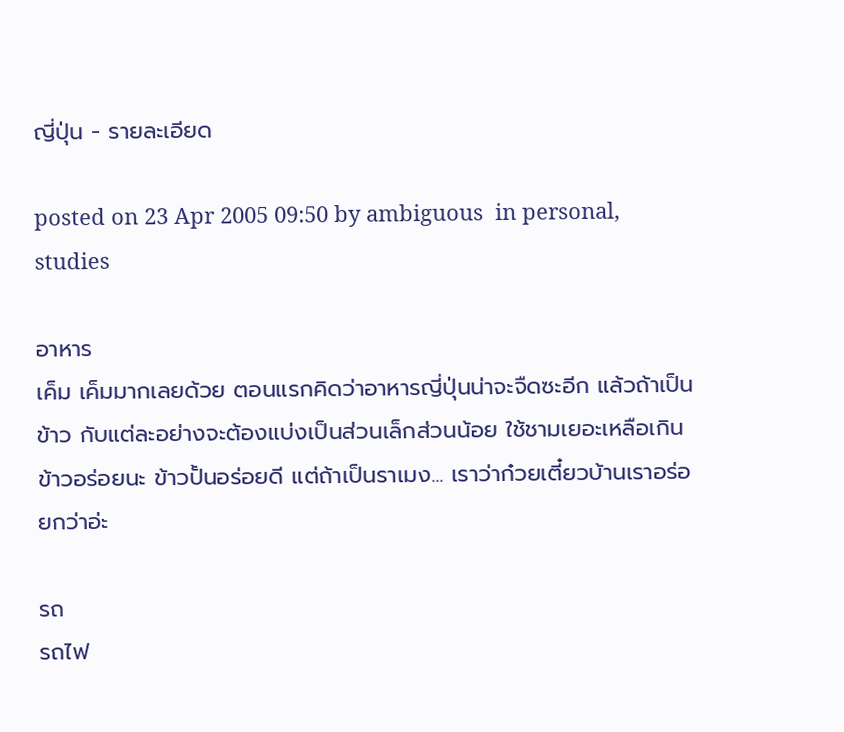ญี่ปุ่น - รายละเอียด

posted on 23 Apr 2005 09:50 by ambiguous  in personal, studies

อาหาร
เค็ม เค็มมากเลยด้วย ตอนแรกคิดว่าอาหารญี่ปุ่นน่าจะจืดซะอีก แล้วถ้าเป็นข้าว กับแต่ละอย่างจะต้องแบ่งเป็นส่วนเล็กส่วนน้อย ใช้ชามเยอะเหลือเกิน ข้าวอร่อยนะ ข้าวปั้นอร่อยดี แต่ถ้าเป็นราเมง... เราว่าก๋วยเตี๋ยวบ้านเราอร่อยกว่าอ่ะ

รถ
รถไฟ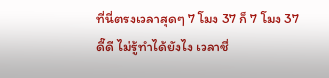ที่นี่ตรงเวลาสุดๆ 7 โมง 37 ก็ 7 โมง 37 ดี๊ดี ไม่รู้ทำได้ยังไง เวลาชื่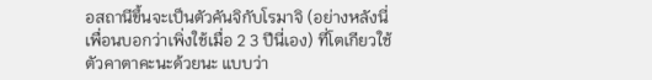อสถานีขึ้นจะเป็นตัวคันจิกับโรมาจิ (อย่างหลังนี่เพื่อนบอกว่าเพิ่งใช้เมื่อ 2 3 ปีนี่เอง) ที่โตเกียวใช้ตัวคาตาคะนะด้วยนะ แบบว่า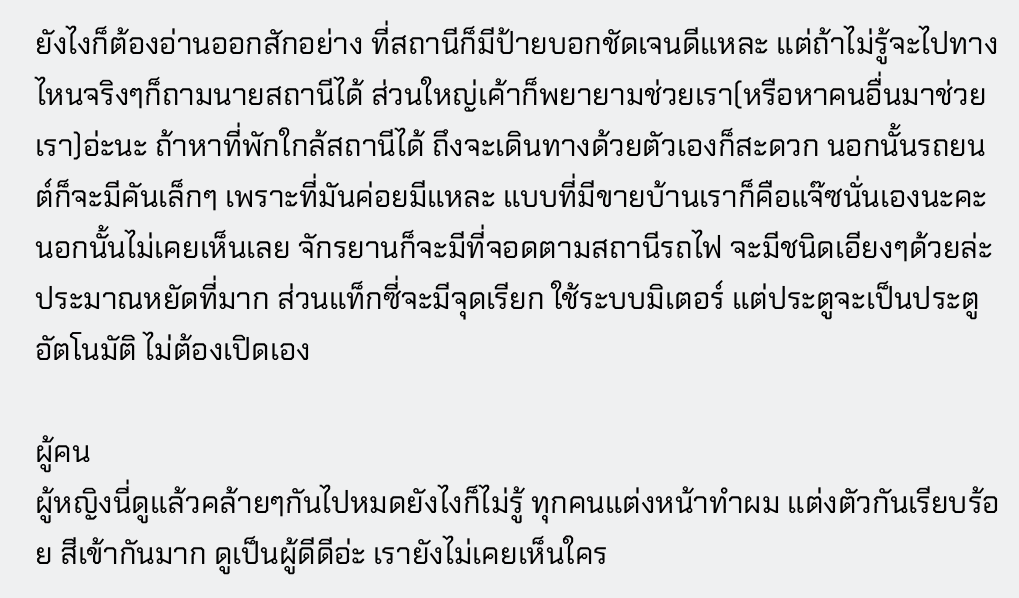ยังไงก็ต้องอ่านออกสักอย่าง ที่สถานีก็มีป้ายบอกชัดเจนดีแหละ แต่ถ้าไม่รู้จะไปทางไหนจริงๆก็ถามนายสถานีได้ ส่วนใหญ่เค้าก็พยายามช่วยเรา(หรือหาคนอื่นมาช่วยเรา)อ่ะนะ ถ้าหาที่พักใกล้สถานีได้ ถึงจะเดินทางด้วยตัวเองก็สะดวก นอกนั้นรถยนต์ก็จะมีคันเล็กๆ เพราะที่มันค่อยมีแหละ แบบที่มีขายบ้านเราก็คือแจ๊ซนั่นเองนะคะ นอกนั้นไม่เคยเห็นเลย จักรยานก็จะมีที่จอดตามสถานีรถไฟ จะมีชนิดเอียงๆด้วยล่ะ ประมาณหยัดที่มาก ส่วนแท็กซี่จะมีจุดเรียก ใช้ระบบมิเตอร์ แต่ประตูจะเป็นประตูอัตโนมัติ ไม่ต้องเปิดเอง

ผู้คน
ผู้หญิงนี่ดูแล้วคล้ายๆกันไปหมดยังไงก็ไม่รู้ ทุกคนแต่งหน้าทำผม แต่งตัวกันเรียบร้อย สีเข้ากันมาก ดูเป็นผู้ดีดีอ่ะ เรายังไม่เคยเห็นใคร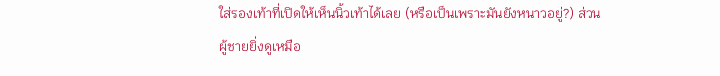ใส่รองเท้าที่เปิดให้เห็นนิ้วเท้าได้เลย (หรือเป็นเพราะมันยังหนาวอยู่?) ส่วนผู้ชายยิ่งดูเหมือ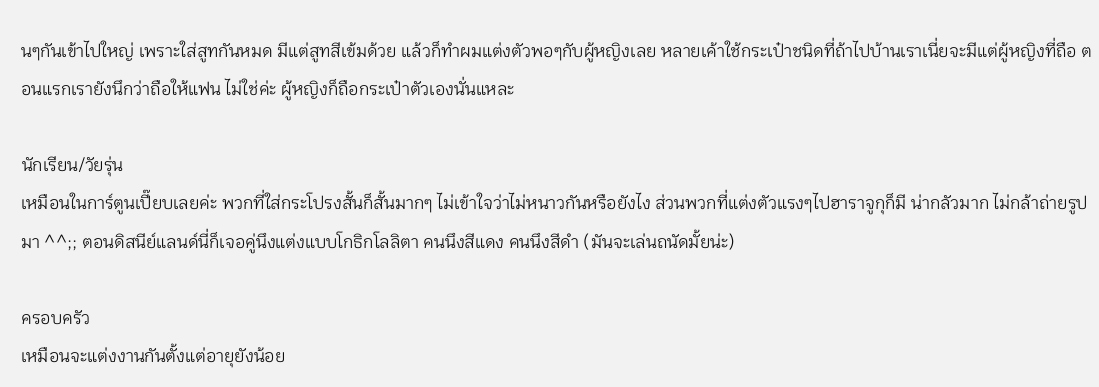นๆกันเข้าไปใหญ่ เพราะใส่สูทกันหมด มีแต่สูทสีเข้มด้วย แล้วก็ทำผมแต่งตัวพอๆกับผู้หญิงเลย หลายเค้าใช้กระเป๋าชนิดที่ถ้าไปบ้านเราเนี่ยจะมีแต่ผู้หญิงที่ถือ ตอนแรกเรายังนึกว่าถือให้แฟน ไม่ใช่ค่ะ ผู้หญิงก็ถือกระเป๋าตัวเองนั่นแหละ

นักเรียน/วัยรุ่น
เหมือนในการ์ตูนเปี๊ยบเลยค่ะ พวกที่ใส่กระโปรงสั้นก็สั้นมากๆ ไม่เข้าใจว่าไม่หนาวกันหรือยังไง ส่วนพวกที่แต่งตัวแรงๆไปฮาราจูกุก็มี น่ากลัวมาก ไม่กล้าถ่ายรูปมา ^^;; ตอนดิสนีย์แลนด์นี่ก็เจอคู่นึงแต่งแบบโกธิกโลลิตา คนนึงสีแดง คนนึงสีดำ (มันจะเล่นถนัดมั้ยน่ะ)

ครอบครัว
เหมือนจะแต่งงานกันตั้งแต่อายุยังน้อย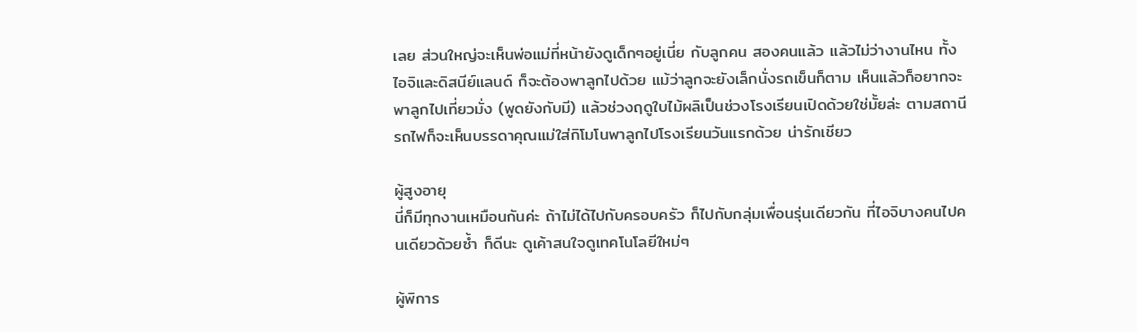เลย ส่วนใหญ่จะเห็นพ่อแม่ที่หน้ายังดูเด็กๆอยู่เนี่ย กับลูกคน สองคนแล้ว แล้วไม่ว่างานไหน ทั้งไอจิและดิสนีย์แลนด์ ก็จะต้องพาลูกไปด้วย แม้ว่าลูกจะยังเล็กนั่งรถเข็นก็ตาม เห็นแล้วก็อยากจะพาลูกไปเที่ยวมั่ง (พูดยังกับมี) แล้วช่วงฤดูใบไม้ผลิเป็นช่วงโรงเรียนเปิดด้วยใช่มั้ยล่ะ ตามสถานีรถไฟก็จะเห็นบรรดาคุณแม่ใส่กิโมโนพาลูกไปโรงเรียนวันแรกด้วย น่ารักเชียว

ผู้สูงอายุ
นี่ก็มีทุกงานเหมือนกันค่ะ ถ้าไม่ได้ไปกับครอบครัว ก็ไปกับกลุ่มเพื่อนรุ่นเดียวกัน ที่ไอจิบางคนไปคนเดียวด้วยซ้ำ ก็ดีนะ ดูเค้าสนใจดูเทคโนโลยีใหม่ๆ

ผู้พิการ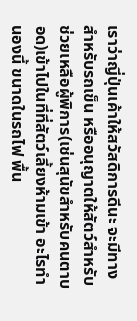เราว่าญี่ปุ่นเค้าให้สวัสดิการดีนะ จะมีทางสำหรับรถเข็น หรืออนุญาตให้สัตว์สำหรับช่วยเหลือผู้พิการ(เช่นสุนัขสำหรับคนตาบอด)เข้าไปในที่ที่สัตว์เลี้ยงห้ามเข้า อะไรทำนองนี้ ขนาดในรถไฟ พื้น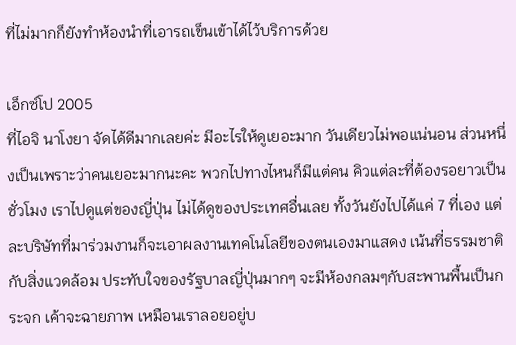ที่ไม่มากก็ยังทำห้องนำที่เอารถเข็นเข้าได้ไว้บริการด้วย

เอ็กซ์โป 2005
ที่ไอจิ นาโงยา จัดได้ดีมากเลยค่ะ มีอะไรให้ดูเยอะมาก วันเดียวไม่พอแน่นอน ส่วนหนึ่งเป็นเพราะว่าคนเยอะมากนะคะ พวกไปทางไหนก็มีแต่คน คิวแต่ละที่ต้องรอยาวเป็นชั่วโมง เราไปดูแต่ของญี่ปุ่น ไม่ได้ดูของประเทศอื่นเลย ทั้งวันยังไปได้แค่ 7 ที่เอง แต่ละบริษัทที่มาร่วมงานก็จะเอาผลงานเทคโนโลยีของตนเองมาแสดง เน้นที่ธรรมชาติกับสิ่งแวดล้อม ประทับใจของรัฐบาลญี่ปุ่นมากๆ จะมีห้องกลมๆกับสะพานพื้นเป็นกระจก เค้าจะฉายภาพ เหมือนเราลอยอยู่บ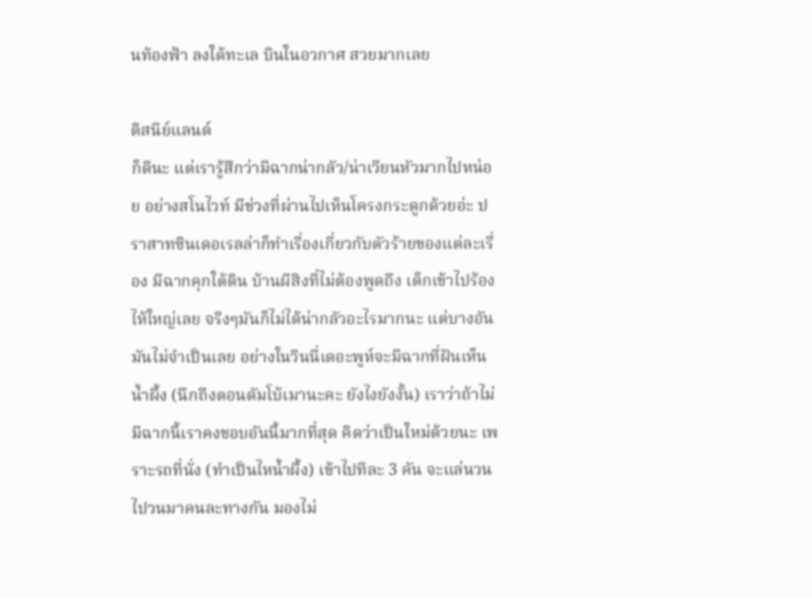นท้องฟ้า ลงใต้ทะเล บินในอวกาศ สวยมากเลย

ดิสนีย์แลนด์
ก็ดีนะ แต่เรารู้สึกว่ามีฉากน่ากลัว/น่าเวียนหัวมากไปหน่อย อย่างสโนไวท์ มีช่วงที่ผ่านไปเห็นโครงกระดูกด้วยอ่ะ ปราสาทซินเดอเรลล่าก็ทำเรื่องเกี่ยวกับตัวร้ายของแต่ละเรื่อง มีฉากคุกใต้ดิน บ้านผีสิงที่ไม่ต้องพูดถึง เด็กเข้าไปร้องไห้ใหญ่เลย จริงๆมันก็ไม่ได้น่ากลัวอะไรมากนะ แต่บางอันมันไม่จำเป็นเลย อย่างในวินนี่เดอะพูห์จะมีฉากที่ฝันเห็นน้ำผึ้ง (นึกถึงตอนดัมโบ้เมานะคะ ยังไงยังงั้น) เราว่าถ้าไม่มีฉากนี้เราคงชอบอันนี้มากที่สุด คิดว่าเป็นใหม่ด้วยนะ เพราะรถที่นั่ง (ทำเป็นไหน้ำผึ้ง) เข้าไปทีละ 3 คัน จะแล่นวนไปวนมาคนละทางกัน มองไม่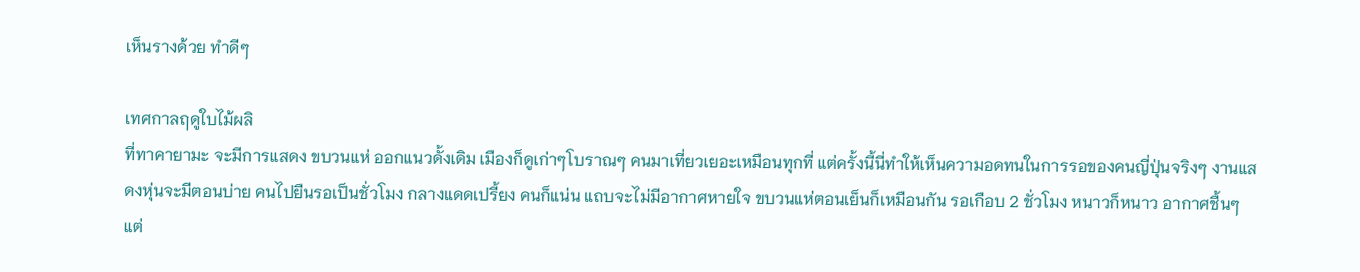เห็นรางด้วย ทำดีๆ

เทศกาลฤดูใบไม้ผลิ
ที่ทาคายามะ จะมีการแสดง ขบวนแห่ ออกแนวดั้งเดิม เมืองก็ดูเก่าๆโบราณๆ คนมาเที่ยวเยอะเหมือนทุกที่ แต่ครั้งนี้นี่ทำให้เห็นความอดทนในการรอของคนญี่ปุ่นจริงๆ งานแสดงหุ่นจะมีตอนบ่าย คนไปยืนรอเป็นชั่วโมง กลางแดดเปรี้ยง คนก็แน่น แถบจะไม่มีอากาศหายใจ ขบวนแห่ตอนเย็นก็เหมือนกัน รอเกือบ 2 ชั่วโมง หนาวก็หนาว อากาศชื้นๆ แต่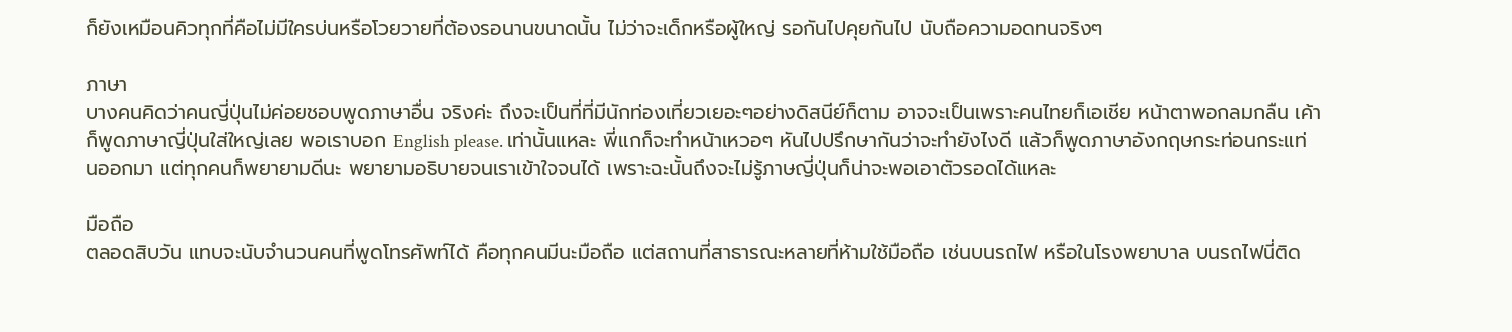ก็ยังเหมือนคิวทุกที่คือไม่มีใครบ่นหรือโวยวายที่ต้องรอนานขนาดนั้น ไม่ว่าจะเด็กหรือผู้ใหญ่ รอกันไปคุยกันไป นับถือความอดทนจริงๆ

ภาษา
บางคนคิดว่าคนญี่ปุ่นไม่ค่อยชอบพูดภาษาอื่น จริงค่ะ ถึงจะเป็นที่ที่มีนักท่องเที่ยวเยอะๆอย่างดิสนีย์ก็ตาม อาจจะเป็นเพราะคนไทยก็เอเชีย หน้าตาพอกลมกลืน เค้าก็พูดภาษาญี่ปุ่นใส่ใหญ่เลย พอเราบอก English please. เท่านั้นแหละ พี่แกก็จะทำหน้าเหวอๆ หันไปปรึกษากันว่าจะทำยังไงดี แล้วก็พูดภาษาอังกฤษกระท่อนกระแท่นออกมา แต่ทุกคนก็พยายามดีนะ พยายามอธิบายจนเราเข้าใจจนได้ เพราะฉะนั้นถึงจะไม่รู้ภาษญี่ปุ่นก็น่าจะพอเอาตัวรอดได้แหละ

มือถือ
ตลอดสิบวัน แทบจะนับจำนวนคนที่พูดโทรศัพท์ได้ คือทุกคนมีนะมือถือ แต่สถานที่สาธารณะหลายที่ห้ามใช้มือถือ เช่นบนรถไฟ หรือในโรงพยาบาล บนรถไฟนี่ติด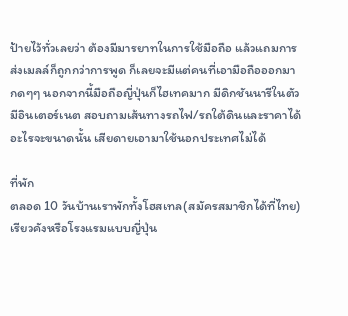ป้ายไว้ทั่วเลยว่า ต้องมีมารยาทในการใช้มือถือ แล้วแถมการส่งเมลล์ก็ถูกกว่าการพูด ก็เลยจะมีแต่คนที่เอามือถือออกมากดๆๆ นอกจากนี้มือถือญี่ปุ่นก็ไฮเทคมาก มีดิกชันนารีในตัว มีอินเตอร์เนต สอบถามเส้นทางรถไฟ/รถใต้ดินและราคาได้ อะไรจะขนาดนั้น เสียดายเอามาใช้นอกประเทศไม่ได้

ที่พัก
ตลอด 10 วันบ้านเราพักทั้งโฮสเทล(สมัครสมาชิกได้ที่ไทย) เรียวคังหรือโรงแรมแบบญี่ปุ่น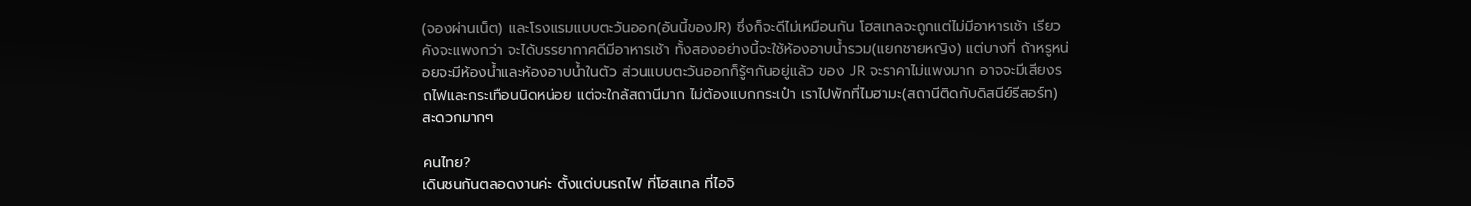(จองผ่านเน็ต) และโรงแรมแบบตะวันออก(อันนี้ของJR) ซึ่งก็จะดีไม่เหมือนกัน โฮสเทลจะถูกแต่ไม่มีอาหารเช้า เรียวคังจะแพงกว่า จะได้บรรยากาศดีมีอาหารเช้า ทั้งสองอย่างนี้จะใช้ห้องอาบน้ำรวม(แยกชายหญิง) แต่บางที่ ถ้าหรูหน่อยจะมีห้องน้ำและห้องอาบน้ำในตัว ส่วนแบบตะวันออกก็รู้ๆกันอยู่แล้ว ของ JR จะราคาไม่แพงมาก อาจจะมีเสียงรถไฟและกระเทือนนิดหน่อย แต่จะใกล้สถานีมาก ไม่ต้องแบกกระเป๋า เราไปพักที่ไมฮามะ(สถานีติดกับดิสนีย์รีสอร์ท) สะดวกมากๆ

คนไทย?
เดินชนกันตลอดงานค่ะ ตั้งแต่บนรถไฟ ที่โฮสเทล ที่ไอจิ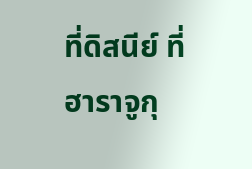ที่ดิสนีย์ ที่ฮาราจูกุ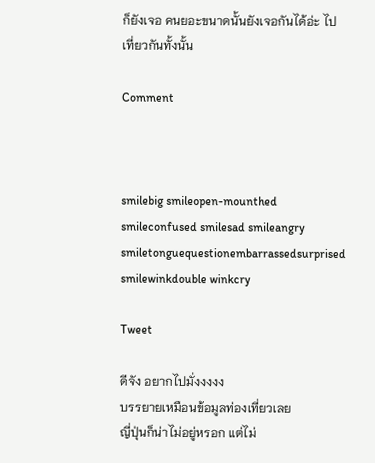ก็ยังเจอ คนยอะขนาดนั้นยังเจอกันได้อ่ะ ไปเที่ยวกันทั้งนั้น

Comment



smilebig smileopen-mounthed smileconfused smilesad smileangry smiletonguequestionembarrassedsurprised smilewinkdouble winkcry

Tweet

ดีจัง อยากไปมั่งงงงง
บรรยายเหมือนข้อมูลท่องเที่ยวเลย
ญี่ปุ่นก็น่าไม่อยู่หรอก แต่ไม่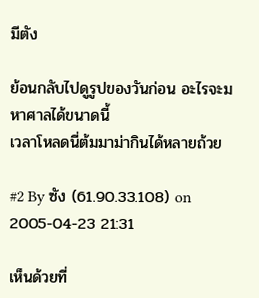มีตัง

ย้อนกลับไปดูรูปของวันก่อน อะไรจะมหาศาลได้ขนาดนี้
เวลาโหลดนี่ต้มมาม่ากินได้หลายถ้วย

#2 By ซัง (61.90.33.108) on 2005-04-23 21:31

เห็นด้วยที่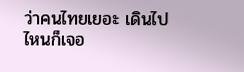ว่าคนไทยเยอะ เดินไปไหนก็เจอ